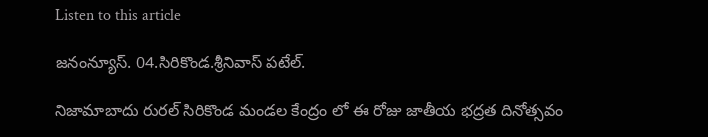Listen to this article

జనంన్యూస్. 04.సిరికొండ.శ్రీనివాస్ పటేల్.

నిజామాబాదు రురల్ సిరికొండ మండల కేంద్రం లో ఈ రోజు జాతీయ భద్రత దినోత్సవం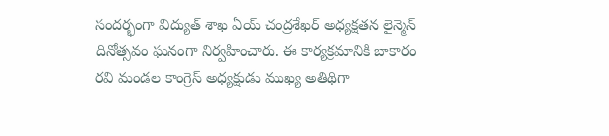సందర్భంగా విద్యుత్ శాఖ ఏయ్ చంద్రశేఖర్ అధ్యక్షతన లైన్మెన్ దినోత్సవం ఘనంగా నిర్వహించారు. ఈ కార్యక్రమానికి బాకారం రవి మండల కాంగ్రెస్ అధ్యక్షుడు ముఖ్య అతిథిగా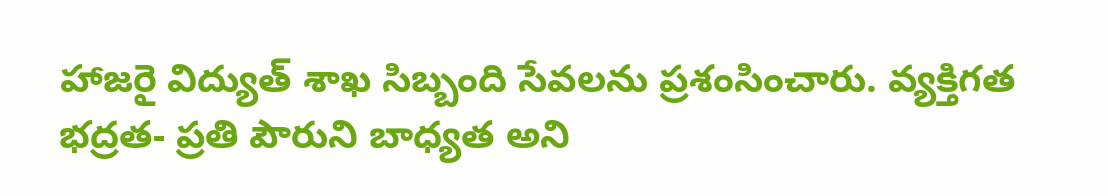హాజరై విద్యుత్ శాఖ సిబ్బంది సేవలను ప్రశంసించారు. వ్యక్తిగత భద్రత- ప్రతి పౌరుని బాధ్యత అని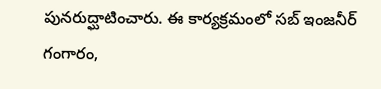పునరుద్ఘాటించారు. ఈ కార్యక్రమంలో సబ్ ఇంజనీర్ గంగారం,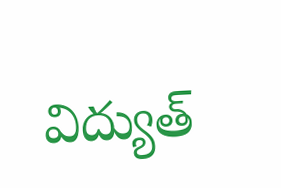విద్యుత్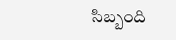సిబ్బంది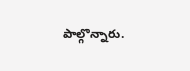పాల్గొన్నారు.